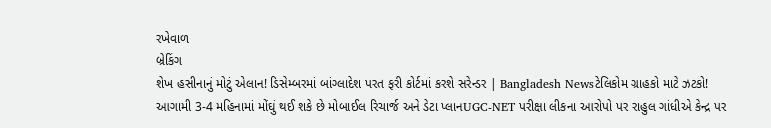રખેવાળ
બ્રેકિંગ
શેખ હસીનાનું મોટું એલાન! ડિસેમ્બરમાં બાંગ્લાદેશ પરત ફરી કોર્ટમાં કરશે સરેન્ડર | Bangladesh Newsટેલિકોમ ગ્રાહકો માટે ઝટકો! આગામી 3-4 મહિનામાં મોંઘું થઈ શકે છે મોબાઈલ રિચાર્જ અને ડેટા પ્લાનUGC-NET પરીક્ષા લીકના આરોપો પર રાહુલ ગાંધીએ કેન્દ્ર પર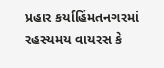પ્રહાર કર્યાહિંમતનગરમાં રહસ્યમય વાયરસ કે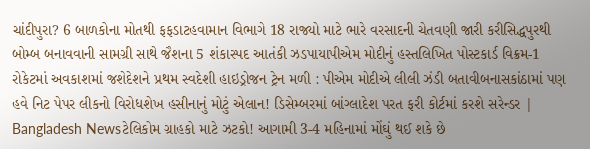ચાંદીપુરા? 6 બાળકોના મોતથી ફફડાટહવામાન વિભાગે 18 રાજ્યો માટે ભારે વરસાદની ચેતવણી જારી કરીસિદ્ધપુરથી બોમ્બ બનાવવાની સામગ્રી સાથે જૈશના 5 શંકાસ્પદ આતંકી ઝડપાયાપીએમ મોદીનું હસ્તલિખિત પોસ્ટકાર્ડ વિક્રમ-1 રોકેટમાં અવકાશમાં જશેદેશને પ્રથમ સ્વદેશી હાઇડ્રોજન ટ્રેન મળી : પીએમ મોદીએ લીલી ઝંડી બતાવીબનાસકાંઠામાં પણ હવે નિટ પેપર લીકનો વિરોધશેખ હસીનાનું મોટું એલાન! ડિસેમ્બરમાં બાંગ્લાદેશ પરત ફરી કોર્ટમાં કરશે સરેન્ડર | Bangladesh Newsટેલિકોમ ગ્રાહકો માટે ઝટકો! આગામી 3-4 મહિનામાં મોંઘું થઈ શકે છે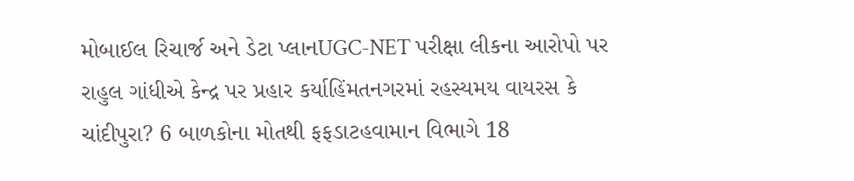મોબાઈલ રિચાર્જ અને ડેટા પ્લાનUGC-NET પરીક્ષા લીકના આરોપો પર રાહુલ ગાંધીએ કેન્દ્ર પર પ્રહાર કર્યાહિંમતનગરમાં રહસ્યમય વાયરસ કે ચાંદીપુરા? 6 બાળકોના મોતથી ફફડાટહવામાન વિભાગે 18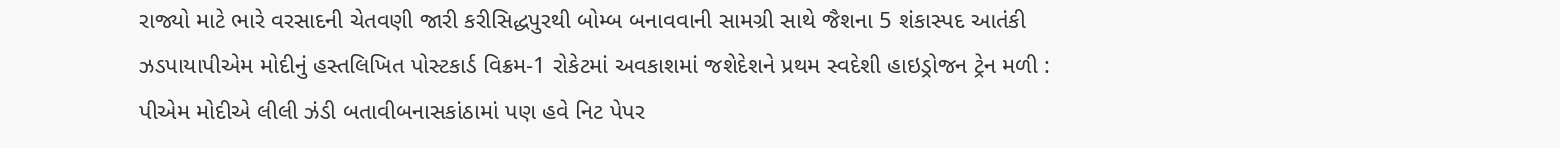રાજ્યો માટે ભારે વરસાદની ચેતવણી જારી કરીસિદ્ધપુરથી બોમ્બ બનાવવાની સામગ્રી સાથે જૈશના 5 શંકાસ્પદ આતંકી ઝડપાયાપીએમ મોદીનું હસ્તલિખિત પોસ્ટકાર્ડ વિક્રમ-1 રોકેટમાં અવકાશમાં જશેદેશને પ્રથમ સ્વદેશી હાઇડ્રોજન ટ્રેન મળી : પીએમ મોદીએ લીલી ઝંડી બતાવીબનાસકાંઠામાં પણ હવે નિટ પેપર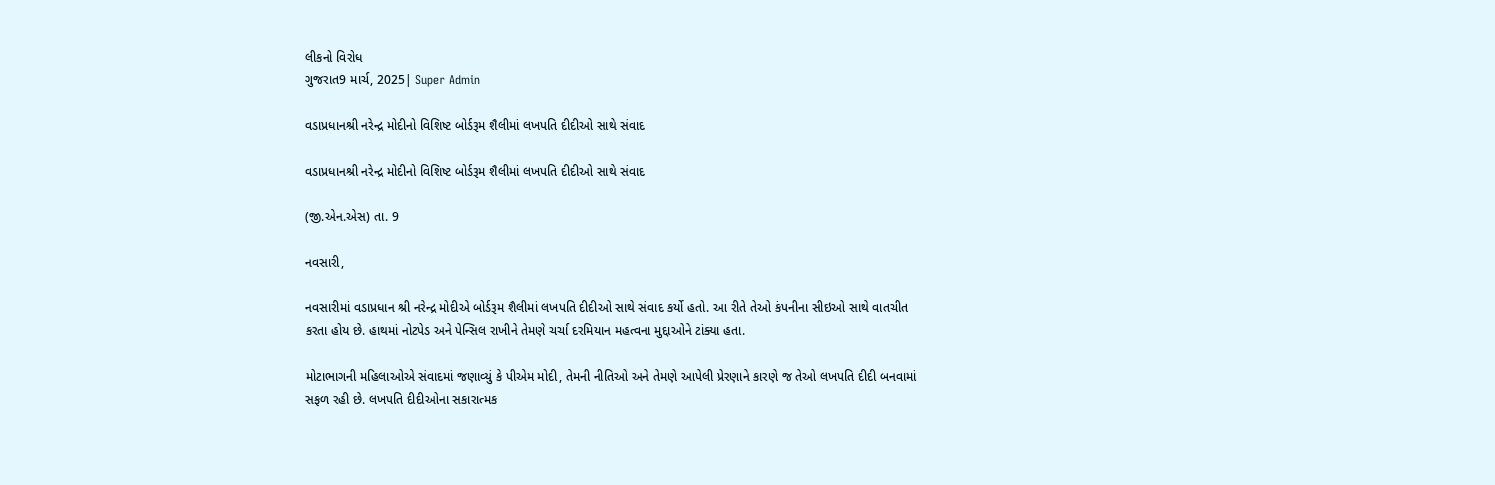લીકનો વિરોધ
ગુજરાત9 માર્ચ, 2025| Super Admin

વડાપ્રધાનશ્રી નરેન્દ્ર મોદીનો વિશિષ્ટ બોર્ડરૂમ શૈલીમાં લખપતિ દીદીઓ સાથે સંવાદ

વડાપ્રધાનશ્રી નરેન્દ્ર મોદીનો વિશિષ્ટ બોર્ડરૂમ શૈલીમાં લખપતિ દીદીઓ સાથે સંવાદ

(જી.એન.એસ) તા. 9

નવસારી,

નવસારીમાં વડાપ્રધાન શ્રી નરેન્દ્ર મોદીએ બોર્ડરૂમ શૈલીમાં લખપતિ દીદીઓ સાથે સંવાદ કર્યો હતો. આ રીતે તેઓ કંપનીના સીઇઓ સાથે વાતચીત કરતા હોય છે. હાથમાં નોટપેડ અને પેન્સિલ રાખીને તેમણે ચર્ચા દરમિયાન મહત્વના મુદ્દાઓને ટાંક્યા હતા.

મોટાભાગની મહિલાઓએ સંવાદમાં જણાવ્યું કે પીએમ મોદી, તેમની નીતિઓ અને તેમણે આપેલી પ્રેરણાને કારણે જ તેઓ લખપતિ દીદી બનવામાં સફળ રહી છે. લખપતિ દીદીઓના સકારાત્મક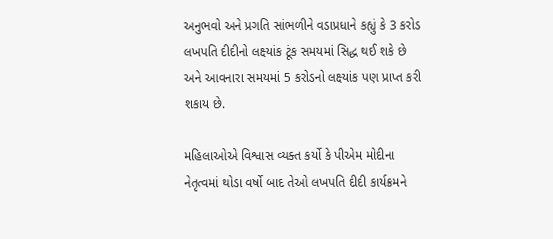અનુભવો અને પ્રગતિ સાંભળીને વડાપ્રધાને કહ્યું કે 3 કરોડ લખપતિ દીદીનો લક્ષ્યાંક ટૂંક સમયમાં સિદ્ધ થઈ શકે છે અને આવનારા સમયમાં 5 કરોડનો લક્ષ્યાંક પણ પ્રાપ્ત કરી શકાય છે.

મહિલાઓએ વિશ્વાસ વ્યક્ત કર્યો કે પીએમ મોદીના નેતૃત્વમાં થોડા વર્ષો બાદ તેઓ લખપતિ દીદી કાર્યક્રમને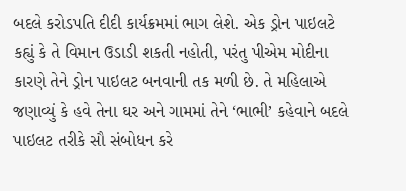બદલે કરોડપતિ દીદી કાર્યક્રમમાં ભાગ લેશે. એક ડ્રોન પાઇલટે કહ્યું કે તે વિમાન ઉડાડી શકતી નહોતી, પરંતુ પીએમ મોદીના કારણે તેને ડ્રોન પાઇલટ બનવાની તક મળી છે. તે મહિલાએ જણાવ્યું કે હવે તેના ઘર અને ગામમાં તેને ‘ભાભી’ કહેવાને બદલે પાઇલટ તરીકે સૌ સંબોધન કરે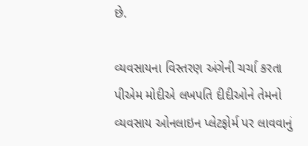છે.

વ્યવસાયના વિસ્તરણ અંગેની ચર્ચા કરતા પીએમ મોદીએ લખપતિ દીદીઓને તેમનો વ્યવસાય ઓનલાઇન પ્લેટફોર્મ પર લાવવાનું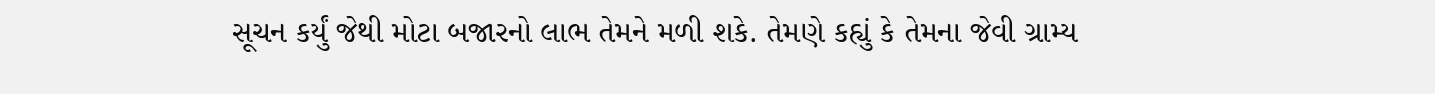સૂચન કર્યું જેથી મોટા બજારનો લાભ તેમને મળી શકે. તેમણે કહ્યું કે તેમના જેવી ગ્રામ્ય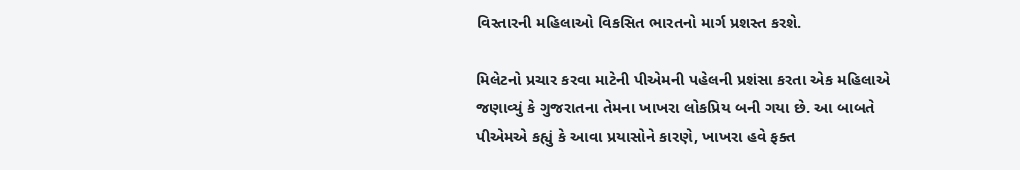વિસ્તારની મહિલાઓ વિકસિત ભારતનો માર્ગ પ્રશસ્ત કરશે.

મિલેટનો પ્રચાર કરવા માટેની પીએમની પહેલની પ્રશંસા કરતા એક મહિલાએ જણાવ્યું કે ગુજરાતના તેમના ખાખરા લોકપ્રિય બની ગયા છે. આ બાબતે પીએમએ કહ્યું કે આવા પ્રયાસોને કારણે, ખાખરા હવે ફક્ત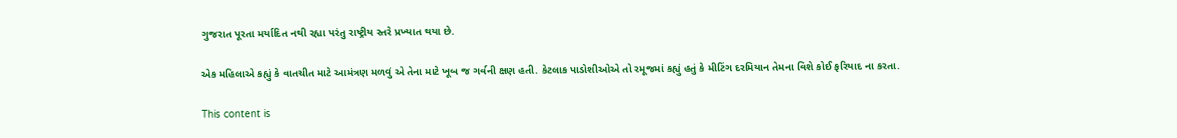ગુજરાત પૂરતા મર્યાદિત નથી રહ્યા પરંતુ રાષ્ટ્રીય સ્તરે પ્રખ્યાત થયા છે.

એક મહિલાએ કહ્યું કે વાતચીત માટે આમંત્રણ મળવું એ તેના માટે ખૂબ જ ગર્વની ક્ષણ હતી. કેટલાક પાડોશીઓએ તો રમૂજમાં કહ્યું હતું કે મીટિંગ દરમિયાન તેમના વિશે કોઈ ફરિયાદ ના કરતા.

This content is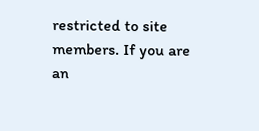restricted to site members. If you are an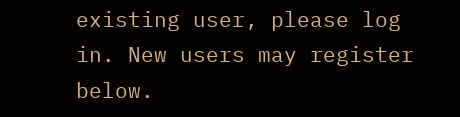existing user, please log in. New users may register below.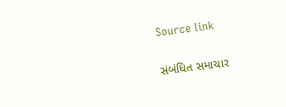Source link

સંબંધિત સમાચાર